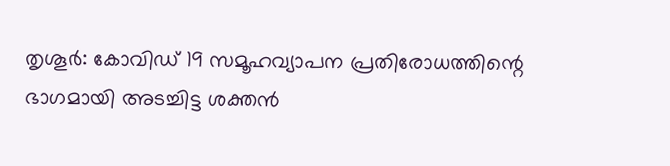തൃശൂർ: കോവിഡ് 19 സമൂഹവ്യാപന പ്രതിരോധത്തിന്റെ ഭാഗമായി അടച്ചിട്ട ശക്തൻ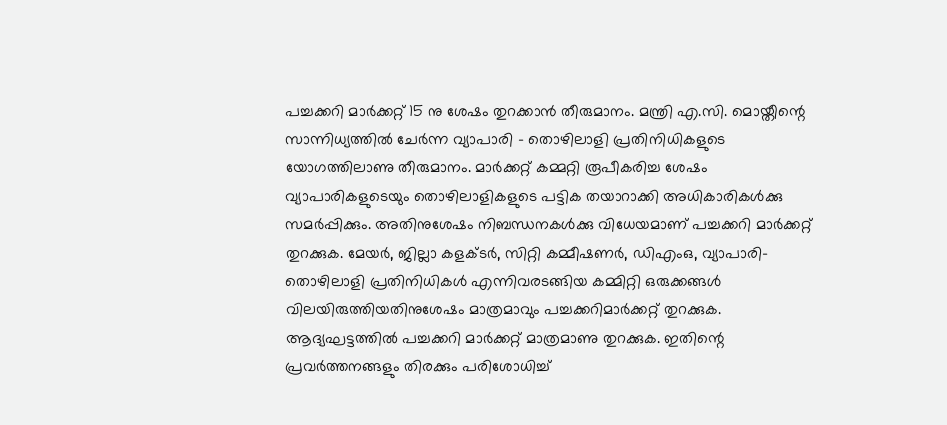പച്ചക്കറി മാർക്കറ്റ് 15 നു ശേഷം തുറക്കാൻ തീരുമാനം. മന്ത്രി എ.സി. മൊയ്തീന്റെ സാന്നിധ്യത്തിൽ ചേർന്ന വ്യാപാരി – തൊഴിലാളി പ്രതിനിധികളുടെ യോഗത്തിലാണു തീരുമാനം. മാർക്കറ്റ് കമ്മറ്റി രൂപീകരിച്ച ശേഷം വ്യാപാരികളുടെയും തൊഴിലാളികളുടെ പട്ടിക തയാറാക്കി അധികാരികൾക്കു സമർപ്പിക്കും. അതിനുശേഷം നിബന്ധനകൾക്കു വിധേയമാണ് പച്ചക്കറി മാർക്കറ്റ് തുറക്കുക. മേയർ, ജില്ലാ കളക്ടർ, സിറ്റി കമ്മീഷണർ, ഡിഎംഒ, വ്യാപാരി-തൊഴിലാളി പ്രതിനിധികൾ എന്നിവരടങ്ങിയ കമ്മിറ്റി ഒരുക്കങ്ങൾ വിലയിരുത്തിയതിനുശേഷം മാത്രമാവും പച്ചക്കറിമാർക്കറ്റ് തുറക്കുക. ആദ്യഘട്ടത്തിൽ പച്ചക്കറി മാർക്കറ്റ് മാത്രമാണു തുറക്കുക. ഇതിന്റെ പ്രവർത്തനങ്ങളും തിരക്കും പരിശോധിച്ച്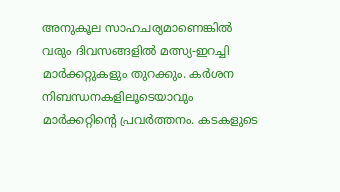അനുകൂല സാഹചര്യമാണെങ്കിൽ വരും ദിവസങ്ങളിൽ മത്സ്യ-ഇറച്ചി മാർക്കറ്റുകളും തുറക്കും. കർശന നിബന്ധനകളിലൂടെയാവും മാർക്കറ്റിന്റെ പ്രവർത്തനം. കടകളുടെ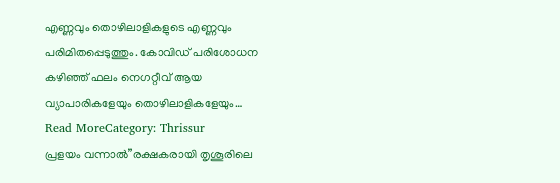എണ്ണവും തൊഴിലാളികളുടെ എണ്ണവും പരിമിതപ്പെടുത്തും. കോവിഡ് പരിശോധന കഴിഞ്ഞ് ഫലം നെഗറ്റീവ് ആയ വ്യാപാരികളേയും തൊഴിലാളികളേയും…
Read MoreCategory: Thrissur
പ്രളയം വന്നാൽ”രക്ഷകരായി തൃശൂരിലെ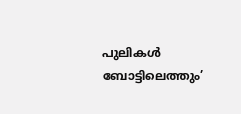പുലികൾ ബോട്ടിലെത്തും’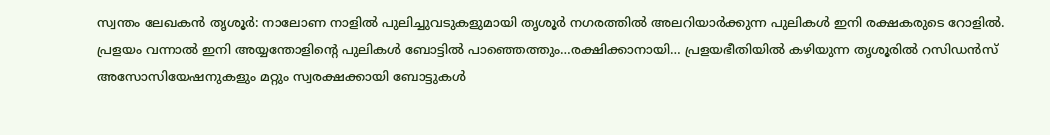സ്വന്തം ലേഖകൻ തൃശൂർ: നാലോണ നാളിൽ പുലിച്ചുവടുകളുമായി തൃശൂർ നഗരത്തിൽ അലറിയാർക്കുന്ന പുലികൾ ഇനി രക്ഷകരുടെ റോളിൽ. പ്രളയം വന്നാൽ ഇനി അയ്യന്തോളിന്റെ പുലികൾ ബോട്ടിൽ പാഞ്ഞെത്തും…രക്ഷിക്കാനായി… പ്രളയഭീതിയിൽ കഴിയുന്ന തൃശൂരിൽ റസിഡൻസ് അസോസിയേഷനുകളും മറ്റും സ്വരക്ഷക്കായി ബോട്ടുകൾ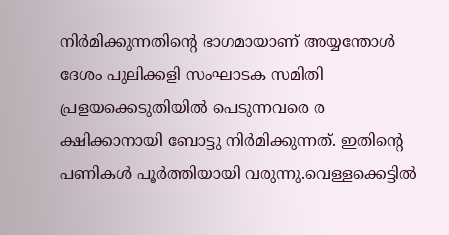നിർമിക്കുന്നതിന്റെ ഭാഗമായാണ് അയ്യന്തോൾ ദേശം പുലിക്കളി സംഘാടക സമിതി പ്രളയക്കെടുതിയിൽ പെടുന്നവരെ ര ക്ഷിക്കാനായി ബോട്ടു നിർമിക്കുന്നത്. ഇതിന്റെ പണികൾ പൂർത്തിയായി വരുന്നു.വെള്ളക്കെട്ടിൽ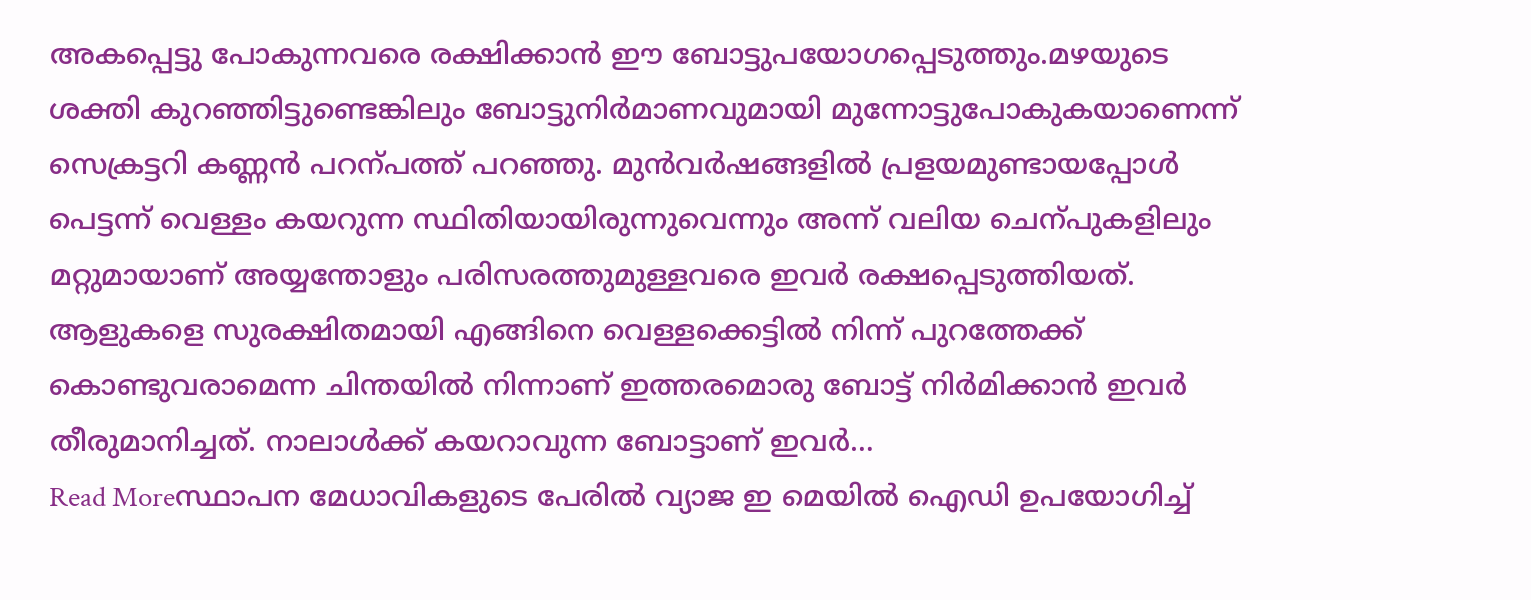അകപ്പെട്ടു പോകുന്നവരെ രക്ഷിക്കാൻ ഈ ബോട്ടുപയോഗപ്പെടുത്തും.മഴയുടെ ശക്തി കുറഞ്ഞിട്ടുണ്ടെങ്കിലും ബോട്ടുനിർമാണവുമായി മുന്നോട്ടുപോകുകയാണെന്ന് സെക്രട്ടറി കണ്ണൻ പറന്പത്ത് പറഞ്ഞു. മുൻവർഷങ്ങളിൽ പ്രളയമുണ്ടായപ്പോൾ പെട്ടന്ന് വെള്ളം കയറുന്ന സ്ഥിതിയായിരുന്നുവെന്നും അന്ന് വലിയ ചെന്പുകളിലും മറ്റുമായാണ് അയ്യന്തോളും പരിസരത്തുമുള്ളവരെ ഇവർ രക്ഷപ്പെടുത്തിയത്. ആളുകളെ സുരക്ഷിതമായി എങ്ങിനെ വെള്ളക്കെട്ടിൽ നിന്ന് പുറത്തേക്ക് കൊണ്ടുവരാമെന്ന ചിന്തയിൽ നിന്നാണ് ഇത്തരമൊരു ബോട്ട് നിർമിക്കാൻ ഇവർ തീരുമാനിച്ചത്. നാലാൾക്ക് കയറാവുന്ന ബോട്ടാണ് ഇവർ…
Read Moreസ്ഥാപന മേധാവികളുടെ പേരിൽ വ്യാജ ഇ മെയിൽ ഐഡി ഉപയോഗിച്ച്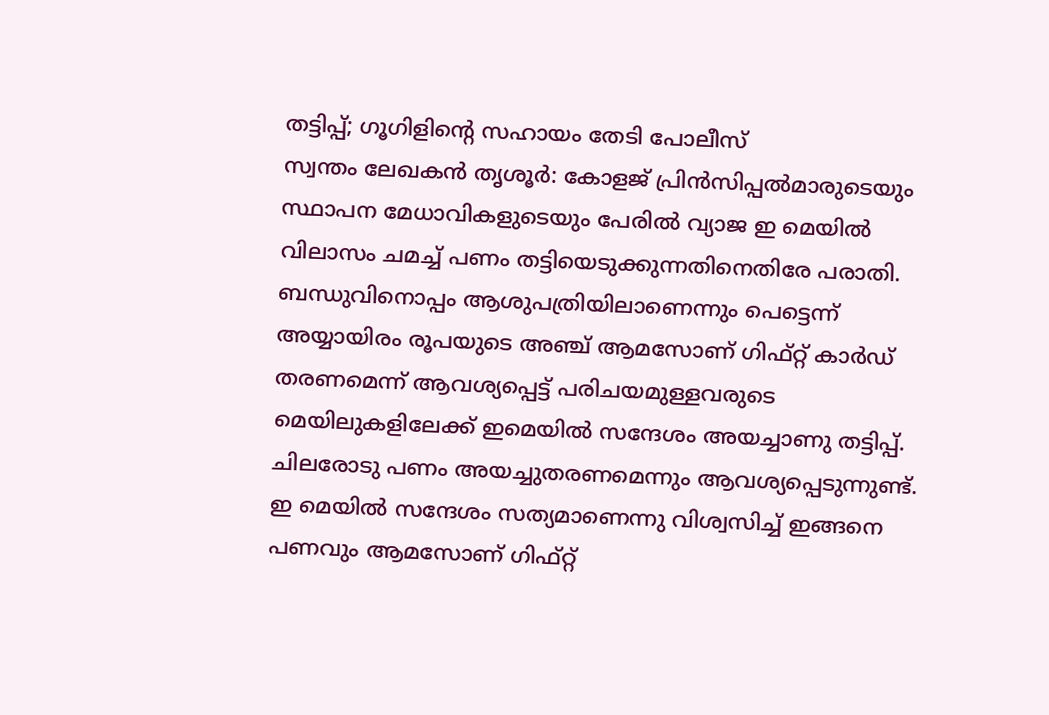തട്ടിപ്പ്; ഗൂഗിളിന്റെ സഹായം തേടി പോലീസ്
സ്വന്തം ലേഖകൻ തൃശൂർ: കോളജ് പ്രിൻസിപ്പൽമാരുടെയും സ്ഥാപന മേധാവികളുടെയും പേരിൽ വ്യാജ ഇ മെയിൽ വിലാസം ചമച്ച് പണം തട്ടിയെടുക്കുന്നതിനെതിരേ പരാതി. ബന്ധുവിനൊപ്പം ആശുപത്രിയിലാണെന്നും പെട്ടെന്ന് അയ്യായിരം രൂപയുടെ അഞ്ച് ആമസോണ് ഗിഫ്റ്റ് കാർഡ് തരണമെന്ന് ആവശ്യപ്പെട്ട് പരിചയമുള്ളവരുടെ മെയിലുകളിലേക്ക് ഇമെയിൽ സന്ദേശം അയച്ചാണു തട്ടിപ്പ്. ചിലരോടു പണം അയച്ചുതരണമെന്നും ആവശ്യപ്പെടുന്നുണ്ട്. ഇ മെയിൽ സന്ദേശം സത്യമാണെന്നു വിശ്വസിച്ച് ഇങ്ങനെ പണവും ആമസോണ് ഗിഫ്റ്റ്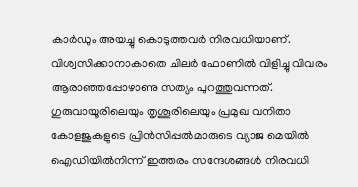കാർഡും അയച്ചു കൊടുത്തവർ നിരവധിയാണ്. വിശ്വസിക്കാനാകാതെ ചിലർ ഫോണിൽ വിളിച്ചു വിവരം ആരാഞ്ഞപ്പോഴാണു സത്യം പുറത്തുവന്നത്. ഗുരുവായൂരിലെയും തൃശൂരിലെയും പ്രമുഖ വനിതാ കോളജുകളുടെ പ്രിൻസിപ്പൽമാരുടെ വ്യാജ മെയിൽ ഐഡിയിൽനിന്ന് ഇത്തരം സന്ദേശങ്ങൾ നിരവധി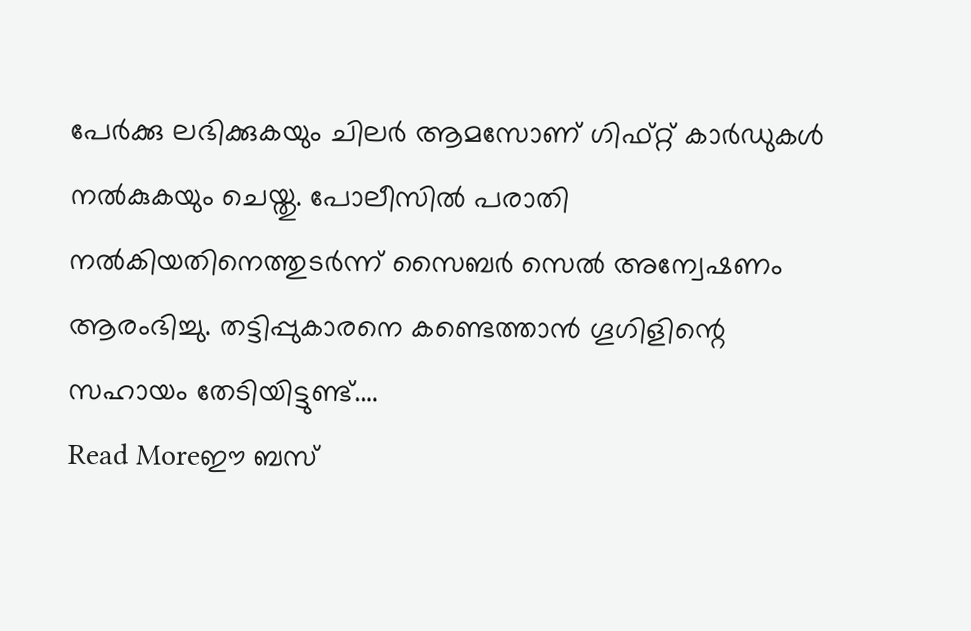പേർക്കു ലഭിക്കുകയും ചിലർ ആമസോണ് ഗിഫ്റ്റ് കാർഡുകൾ നൽകുകയും ചെയ്തു. പോലീസിൽ പരാതി നൽകിയതിനെത്തുടർന്ന് സൈബർ സെൽ അന്വേഷണം ആരംഭിച്ചു. തട്ടിപ്പുകാരനെ കണ്ടെത്താൻ ഗൂഗിളിന്റെ സഹായം തേടിയിട്ടുണ്ട്.…
Read Moreഈ ബസ്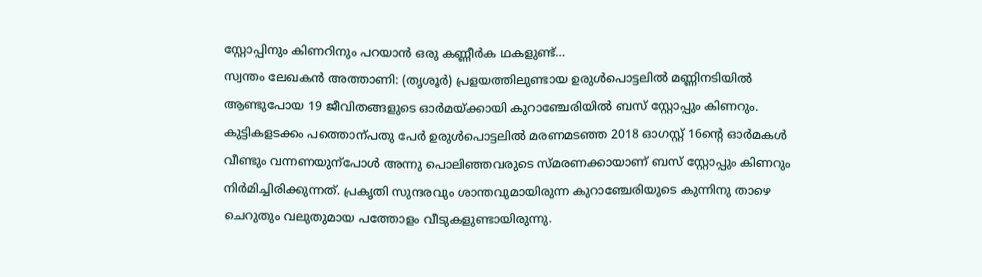സ്റ്റോപ്പിനും കിണറിനും പറയാൻ ഒരു കണ്ണീർക ഥകളുണ്ട്…
സ്വന്തം ലേഖകൻ അത്താണി: (തൃശൂർ) പ്രളയത്തിലുണ്ടായ ഉരുൾപൊട്ടലിൽ മണ്ണിനടിയിൽ ആണ്ടുപോയ 19 ജീവിതങ്ങളുടെ ഓർമയ്ക്കായി കുറാഞ്ചേരിയിൽ ബസ് സ്റ്റോപ്പും കിണറും. കുട്ടികളടക്കം പത്തൊന്പതു പേർ ഉരുൾപൊട്ടലിൽ മരണമടഞ്ഞ 2018 ഓഗസ്റ്റ് 16ന്റെ ഓർമകൾ വീണ്ടും വന്നണയുന്പോൾ അന്നു പൊലിഞ്ഞവരുടെ സ്മരണക്കായാണ് ബസ് സ്റ്റോപ്പും കിണറും നിർമിച്ചിരിക്കുന്നത്. പ്രകൃതി സുന്ദരവും ശാന്തവുമായിരുന്ന കുറാഞ്ചേരിയുടെ കുന്നിനു താഴെ ചെറുതും വലുതുമായ പത്തോളം വീടുകളുണ്ടായിരുന്നു.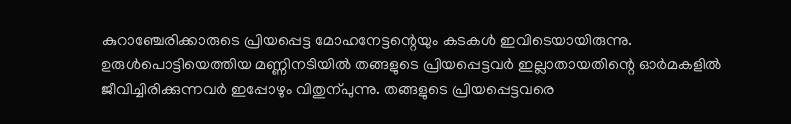കുറാഞ്ചേരിക്കാരുടെ പ്രിയപ്പെട്ട മോഹനേട്ടന്റെയും കടകൾ ഇവിടെയായിരുന്നു. ഉരുൾപൊട്ടിയെത്തിയ മണ്ണിനടിയിൽ തങ്ങളുടെ പ്രിയപ്പെട്ടവർ ഇല്ലാതായതിന്റെ ഓർമകളിൽ ജീവിച്ചിരിക്കുന്നവർ ഇപ്പോഴും വിതുന്പുന്നു. തങ്ങളുടെ പ്രിയപ്പെട്ടവരെ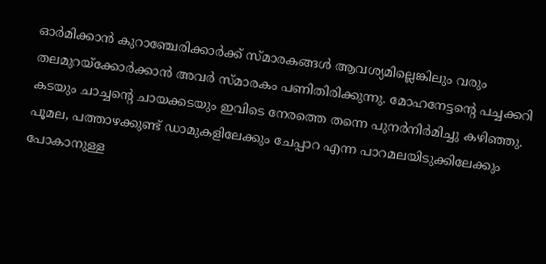ഓർമിക്കാൻ കുറാഞ്ചേരിക്കാർക്ക് സ്മാരകങ്ങൾ ആവശ്യമില്ലെങ്കിലും വരും തലമുറയ്ക്കോർക്കാൻ അവർ സ്മാരകം പണിതിരിക്കുന്നു. മോഹനേട്ടന്റെ പച്ചക്കറി കടയും ചാച്ചന്റെ ചായക്കടയും ഇവിടെ നേരത്തെ തന്നെ പുനർനിർമിച്ചു കഴിഞ്ഞു. പൂമല, പത്താഴക്കുണ്ട് ഡാമുകളിലേക്കും ചേപ്പാറ എന്ന പാറമലയിടുക്കിലേക്കും പോകാനുള്ള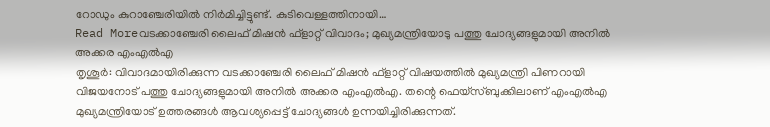റോഡും കുറാഞ്ചേരിയിൽ നിർമിച്ചിട്ടുണ്ട്. കുടിവെള്ളത്തിനായി…
Read Moreവടക്കാഞ്ചേരി ലൈഫ് മിഷൻ ഫ്ളാറ്റ് വിവാദം; മുഖ്യമന്ത്രിയോടു പത്തു ചോദ്യങ്ങളുമായി അനിൽ അക്കര എംഎൽഎ
തൃശൂർ: വിവാദമായിരിക്കുന്ന വടക്കാഞ്ചേരി ലൈഫ് മിഷൻ ഫ്ളാറ്റ് വിഷയത്തിൽ മുഖ്യമന്ത്രി പിണറായി വിജയനോട് പത്തു ചോദ്യങ്ങളുമായി അനിൽ അക്കര എംഎൽഎ. തന്റെ ഫെയ്സ്ബുക്കിലാണ് എംഎൽഎ മുഖ്യമന്ത്രിയോട് ഉത്തരങ്ങൾ ആവശ്യപ്പെട്ട് ചോദ്യങ്ങൾ ഉന്നയിച്ചിരിക്കുന്നത്.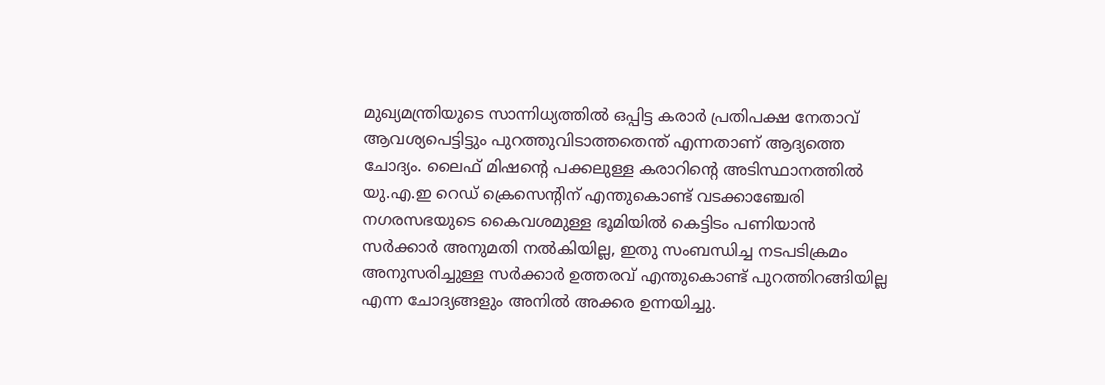മുഖ്യമന്ത്രിയുടെ സാന്നിധ്യത്തിൽ ഒപ്പിട്ട കരാർ പ്രതിപക്ഷ നേതാവ് ആവശ്യപെട്ടിട്ടും പുറത്തുവിടാത്തതെന്ത് എന്നതാണ് ആദ്യത്തെ ചോദ്യം. ലൈഫ് മിഷന്റെ പക്കലുള്ള കരാറിന്റെ അടിസ്ഥാനത്തിൽ യു.എ.ഇ റെഡ് ക്രെസെന്റിന് എന്തുകൊണ്ട് വടക്കാഞ്ചേരി നഗരസഭയുടെ കൈവശമുള്ള ഭൂമിയിൽ കെട്ടിടം പണിയാൻ സർക്കാർ അനുമതി നൽകിയില്ല, ഇതു സംബന്ധിച്ച നടപടിക്രമം അനുസരിച്ചുള്ള സർക്കാർ ഉത്തരവ് എന്തുകൊണ്ട് പുറത്തിറങ്ങിയില്ല എന്ന ചോദ്യങ്ങളും അനിൽ അക്കര ഉന്നയിച്ചു.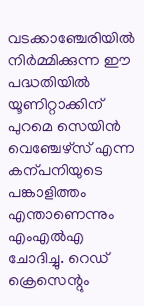വടക്കാഞ്ചേരിയിൽ നിർമ്മിക്കുന്ന ഈ പദ്ധതിയിൽ യൂണിറ്റാക്കിന് പുറമെ സെയിൻ വെഞ്ചേഴ്സ് എന്ന കന്പനിയുടെ പങ്കാളിത്തം എന്താണെന്നും എംഎൽഎ ചോദിച്ചു. റെഡ് ക്രെസെന്റും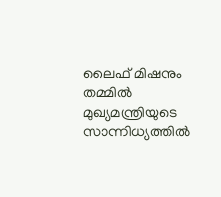ലൈഫ് മിഷനും തമ്മിൽ മുഖ്യമന്ത്രിയുടെ സാന്നിധ്യത്തിൽ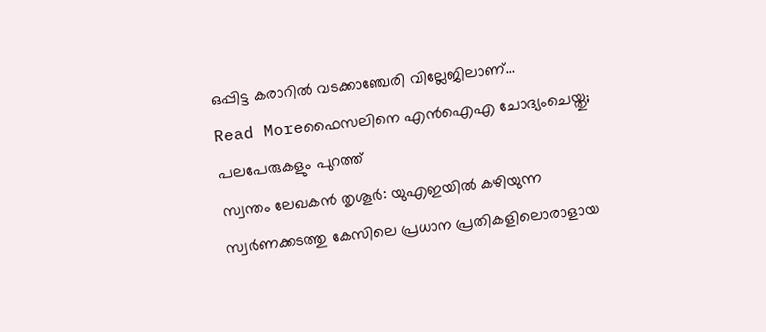ഒപ്പിട്ട കരാറിൽ വടക്കാഞ്ചേരി വില്ലേജിലാണ്…
Read Moreഫൈസലിനെ എൻഐഎ ചോദ്യംചെയ്തു; പലപേരുകളും പുറത്ത്
സ്വന്തം ലേഖകൻ തൃശൂർ: യുഎഇയിൽ കഴിയുന്ന സ്വർണക്കടത്തു കേസിലെ പ്രധാന പ്രതികളിലൊരാളായ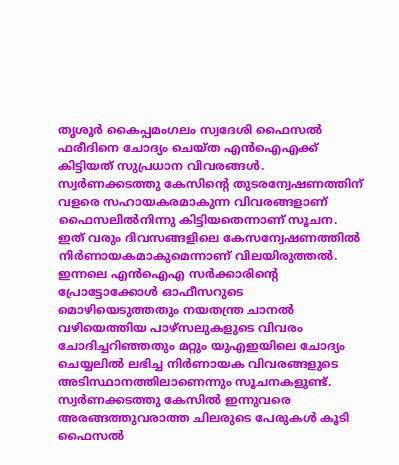തൃശൂർ കൈപ്പമംഗലം സ്വദേശി ഫൈസൽ ഫരീദിനെ ചോദ്യം ചെയ്ത എൻഐഎക്ക് കിട്ടിയത് സുപ്രധാന വിവരങ്ങൾ. സ്വർണക്കടത്തു കേസിന്റെ തുടരന്വേഷണത്തിന് വളരെ സഹായകരമാകുന്ന വിവരങ്ങളാണ് ഫൈസലിൽനിന്നു കിട്ടിയതെന്നാണ് സൂചന. ഇത് വരും ദിവസങ്ങളിലെ കേസന്വേഷണത്തിൽ നിർണായകമാകുമെന്നാണ് വിലയിരുത്തൽ. ഇന്നലെ എൻഐഎ സർക്കാരിന്റെ പ്രോട്ടോക്കോൾ ഓഫീസറുടെ മൊഴിയെടുത്തതും നയതന്ത്ര ചാനൽ വഴിയെത്തിയ പാഴ്സലുകളുടെ വിവരം ചോദിച്ചറിഞ്ഞതും മറ്റും യുഎഇയിലെ ചോദ്യം ചെയ്യലിൽ ലഭിച്ച നിർണായക വിവരങ്ങളുടെ അടിസ്ഥാനത്തിലാണെന്നും സൂചനകളുണ്ട്. സ്വർണക്കടത്തു കേസിൽ ഇന്നുവരെ അരങ്ങത്തുവരാത്ത ചിലരുടെ പേരുകൾ കൂടി ഫൈസൽ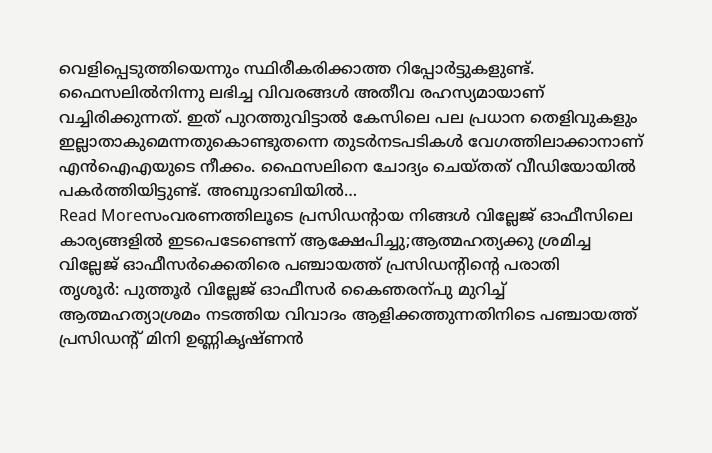വെളിപ്പെടുത്തിയെന്നും സ്ഥിരീകരിക്കാത്ത റിപ്പോർട്ടുകളുണ്ട്. ഫൈസലിൽനിന്നു ലഭിച്ച വിവരങ്ങൾ അതീവ രഹസ്യമായാണ് വച്ചിരിക്കുന്നത്. ഇത് പുറത്തുവിട്ടാൽ കേസിലെ പല പ്രധാന തെളിവുകളും ഇല്ലാതാകുമെന്നതുകൊണ്ടുതന്നെ തുടർനടപടികൾ വേഗത്തിലാക്കാനാണ് എൻഐഎയുടെ നീക്കം. ഫൈസലിനെ ചോദ്യം ചെയ്തത് വീഡിയോയിൽ പകർത്തിയിട്ടുണ്ട്. അബുദാബിയിൽ…
Read Moreസംവരണത്തിലൂടെ പ്രസിഡന്റായ നിങ്ങൾ വില്ലേജ് ഓഫീസിലെ കാര്യങ്ങളിൽ ഇടപെടേണ്ടെന്ന് ആക്ഷേപിച്ചു;ആത്മഹത്യക്കു ശ്രമിച്ച വില്ലേജ് ഓഫീസർക്കെതിരെ പഞ്ചായത്ത് പ്രസിഡന്റിന്റെ പരാതി
തൃശൂർ: പുത്തൂർ വില്ലേജ് ഓഫീസർ കൈഞരന്പു മുറിച്ച് ആത്മഹത്യാശ്രമം നടത്തിയ വിവാദം ആളിക്കത്തുന്നതിനിടെ പഞ്ചായത്ത് പ്രസിഡന്റ് മിനി ഉണ്ണികൃഷ്ണൻ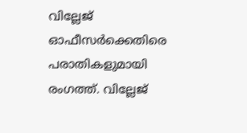വില്ലേജ് ഓഫീസർക്കെതിരെ പരാതികളുമായി രംഗത്ത്. വില്ലേജ്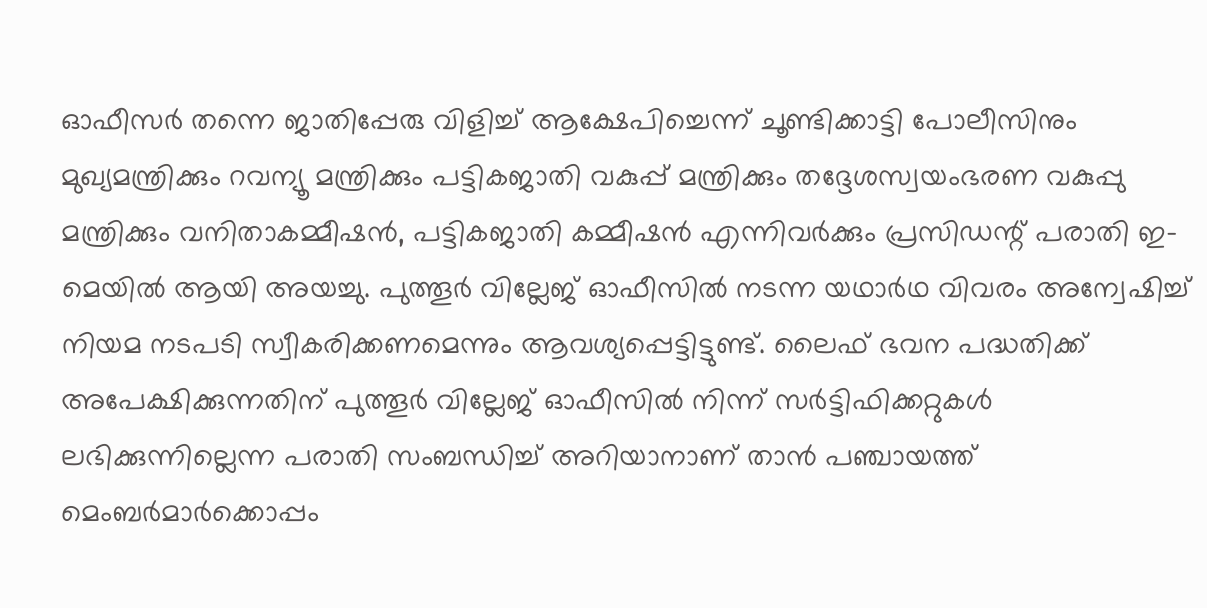ഓഫീസർ തന്നെ ജാതിപ്പേരു വിളിച്ച് ആക്ഷേപിച്ചെന്ന് ചൂണ്ടിക്കാട്ടി പോലീസിനും മുഖ്യമന്ത്രിക്കും റവന്യൂ മന്ത്രിക്കും പട്ടികജാതി വകുപ്പ് മന്ത്രിക്കും തദ്ദേശസ്വയംഭരണ വകുപ്പു മന്ത്രിക്കും വനിതാകമ്മീഷൻ, പട്ടികജാതി കമ്മീഷൻ എന്നിവർക്കും പ്രസിഡന്റ് പരാതി ഇ-മെയിൽ ആയി അയച്ചു. പുത്തൂർ വില്ലേജ് ഓഫീസിൽ നടന്ന യഥാർഥ വിവരം അന്വേഷിച്ച് നിയമ നടപടി സ്വീകരിക്കണമെന്നും ആവശ്യപ്പെട്ടിട്ടുണ്ട്. ലൈഫ് ഭവന പദ്ധതിക്ക് അപേക്ഷിക്കുന്നതിന് പുത്തൂർ വില്ലേജ് ഓഫീസിൽ നിന്ന് സർട്ടിഫിക്കറ്റുകൾ ലഭിക്കുന്നില്ലെന്ന പരാതി സംബന്ധിച്ച് അറിയാനാണ് താൻ പഞ്ചായത്ത് മെംബർമാർക്കൊപ്പം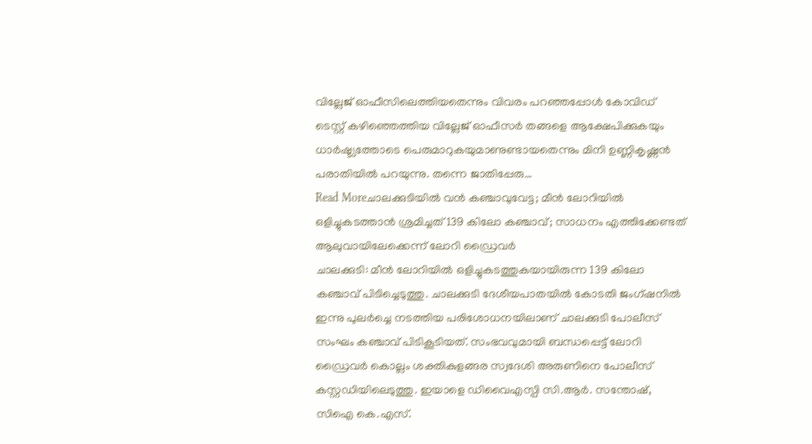വില്ലേജ് ഓഫീസിലെത്തിയതെന്നും വിവരം പറഞ്ഞപ്പോൾ കോവിഡ് ടെസ്റ്റ് കഴിഞ്ഞെത്തിയ വില്ലേജ് ഓഫീസർ തങ്ങളെ ആക്ഷേപിക്കുകയും ധാർഷ്ട്യത്തോടെ പെരുമാറുകയുമാണുണ്ടായതെന്നും മിനി ഉണ്ണികൃഷ്ണൻ പരാതിയിൽ പറയുന്നു. തന്നെ ജാതിപ്പേരു…
Read Moreചാലക്കുടിയിൽ വൻ കഞ്ചാവുവേട്ട; മീൻ ലോറിയിൽ ഒളിച്ചുകടത്താൻ ശ്രമിച്ചത് 139 കിലോ കഞ്ചാവ്; സാധനം എത്തിക്കേണ്ടത് ആലുവായിലേക്കെന്ന് ലോറി ഡ്രൈവർ
ചാലക്കുടി: മീൻ ലോറിയിൽ ഒളിച്ചുകടത്തുകയായിരുന്ന 139 കിലോ കഞ്ചാവ് പിടിച്ചെടുത്തു. ചാലക്കുടി ദേശീയപാതയിൽ കോടതി ജംഗ്ഷനിൽ ഇന്നു പുലർച്ചെ നടത്തിയ പരിശോധനയിലാണ് ചാലക്കുടി പോലീസ് സംഘം കഞ്ചാവ് പിടികൂടിയത്. സംഭവവുമായി ബന്ധപ്പെട്ട് ലോറി ഡ്രൈവർ കൊല്ലം ശക്തികുളങ്ങര സ്വദേശി അരുണിനെ പോലീസ് കസ്റ്റഡിയിലെടുത്തു. ഇയാളെ ഡിവൈഎസ്പി സി.ആർ. സന്തോഷ്, സിഐ കെ.എസ്.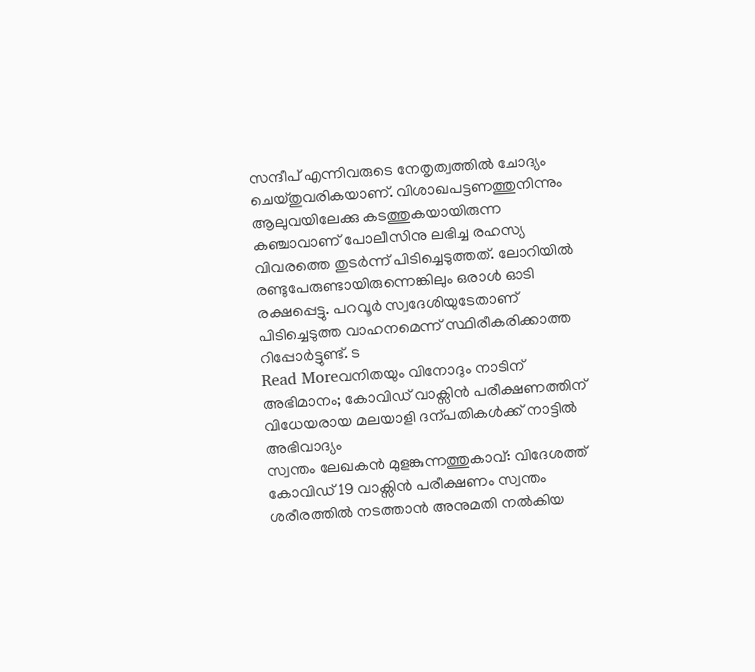സന്ദീപ് എന്നിവരുടെ നേതൃത്വത്തിൽ ചോദ്യം ചെയ്തുവരികയാണ്. വിശാഖപട്ടണത്തുനിന്നും ആലുവയിലേക്കു കടത്തുകയായിരുന്ന കഞ്ചാവാണ് പോലീസിനു ലഭിച്ച രഹസ്യ വിവരത്തെ തുടർന്ന് പിടിച്ചെടുത്തത്. ലോറിയിൽ രണ്ടുപേരുണ്ടായിരുന്നെങ്കിലും ഒരാൾ ഓടി രക്ഷപ്പെട്ടു. പറവൂർ സ്വദേശിയുടേതാണ് പിടിച്ചെടുത്ത വാഹനമെന്ന് സ്ഥിരീകരിക്കാത്ത റിപ്പോർട്ടുണ്ട്. ട
Read Moreവനിതയും വിനോദും നാടിന് അഭിമാനം; കോവിഡ് വാക്സിൻ പരീക്ഷണത്തിന് വിധേയരായ മലയാളി ദന്പതികൾക്ക് നാട്ടിൽ അഭിവാദ്യം
സ്വന്തം ലേഖകൻ മുളങ്കുന്നത്തുകാവ്: വിദേശത്ത് കോവിഡ് 19 വാക്സിൻ പരീക്ഷണം സ്വന്തം ശരീരത്തിൽ നടത്താൻ അനുമതി നൽകിയ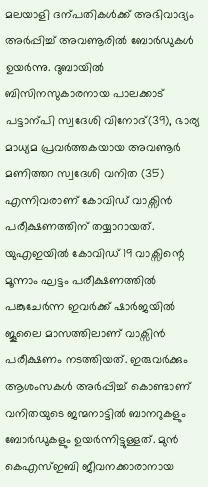മലയാളി ദന്പതികൾക്ക് അഭിവാദ്യം അർപ്പിച്ച് അവണൂരിൽ ബോർഡുകൾ ഉയർന്നു. ദുബായിൽ ബിസിനസുകാരനായ പാലക്കാട് പട്ടാന്പി സ്വദേശി വിനോദ്(39), ഭാര്യ മാധ്യമ പ്രവർത്തകയായ അവണൂർ മണിത്തറ സ്വദേശി വനിത (35) എന്നിവരാണ് കോവിഡ് വാക്സിൻ പരീക്ഷണത്തിന് തയ്യാറായത്. യുഎഇയിൽ കോവിഡ് 19 വാക്സിന്റെ മൂന്നാം ഘട്ടം പരീക്ഷണത്തിൽ പങ്കുചേർന്ന ഇവർക്ക് ഷാർജയിൽ ജൂലൈ മാസത്തിലാണ് വാക്സിൻ പരീക്ഷണം നടത്തിയത്. ഇരുവർക്കും ആശംസകൾ അർപ്പിച്ച് കൊണ്ടാണ് വനിതയുടെ ജന്മനാട്ടിൽ ബാനറുകളും ബോർഡുകളും ഉയർന്നിട്ടുള്ളത്. മുൻ കെഎസ്ഇബി ജീവനക്കാരാനായ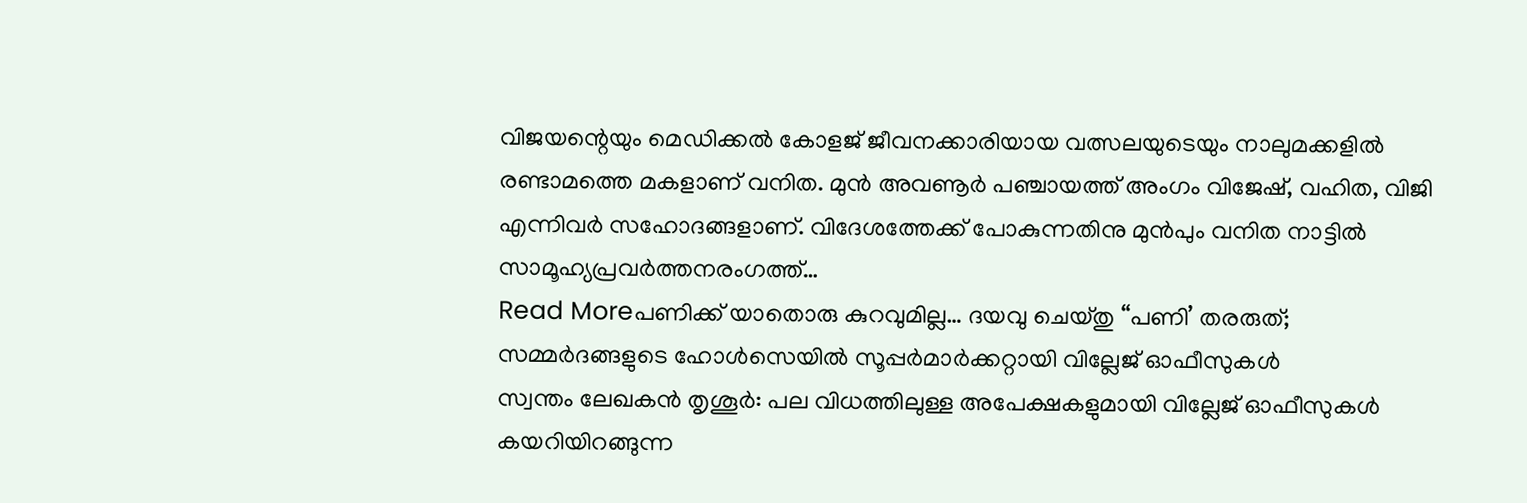വിജയന്റെയും മെഡിക്കൽ കോളജ് ജീവനക്കാരിയായ വത്സലയുടെയും നാലുമക്കളിൽ രണ്ടാമത്തെ മകളാണ് വനിത. മുൻ അവണൂർ പഞ്ചായത്ത് അംഗം വിജേഷ്, വഹിത, വിജി എന്നിവർ സഹോദങ്ങളാണ്. വിദേശത്തേക്ക് പോകുന്നതിനു മുൻപും വനിത നാട്ടിൽ സാമൂഹ്യപ്രവർത്തനരംഗത്ത്…
Read Moreപണിക്ക് യാതൊരു കുറവുമില്ല… ദയവു ചെയ്തു “പണി’ തരരുത്; സമ്മർദങ്ങളുടെ ഹോൾസെയിൽ സൂപ്പർമാർക്കറ്റായി വില്ലേജ് ഓഫീസുകൾ
സ്വന്തം ലേഖകൻ തൃശൂർ: പല വിധത്തിലുള്ള അപേക്ഷകളുമായി വില്ലേജ് ഓഫീസുകൾ കയറിയിറങ്ങുന്ന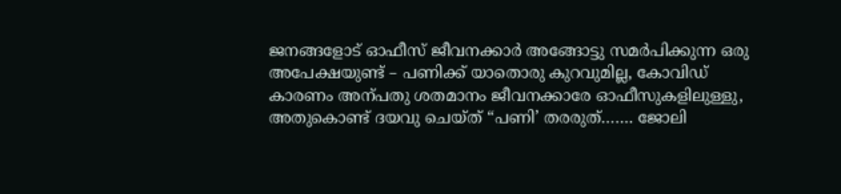ജനങ്ങളോട് ഓഫീസ് ജീവനക്കാർ അങ്ങോട്ടു സമർപിക്കുന്ന ഒരു അപേക്ഷയുണ്ട് – പണിക്ക് യാതൊരു കുറവുമില്ല, കോവിഡ് കാരണം അന്പതു ശതമാനം ജീവനക്കാരേ ഓഫീസുകളിലുള്ളു, അതുകൊണ്ട് ദയവു ചെയ്ത് “പണി’ തരരുത്……. ജോലി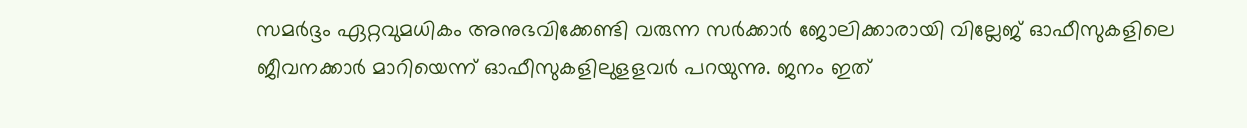സമർദ്ദം ഏറ്റവുമധികം അനുഭവിക്കേണ്ടി വരുന്ന സർക്കാർ ജോലിക്കാരായി വില്ലേജ് ഓഫീസുകളിലെ ജീവനക്കാർ മാറിയെന്ന് ഓഫീസുകളിലുളളവർ പറയുന്നു. ജനം ഇത്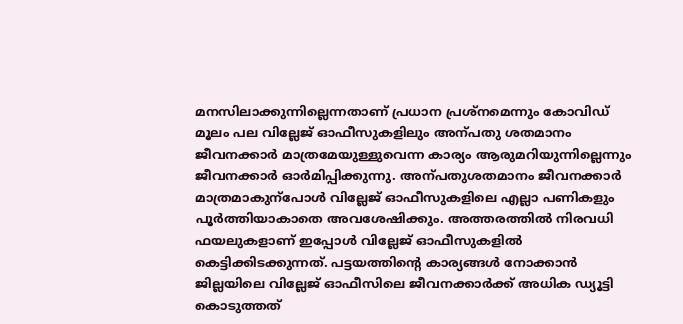മനസിലാക്കുന്നില്ലെന്നതാണ് പ്രധാന പ്രശ്നമെന്നും കോവിഡ് മൂലം പല വില്ലേജ് ഓഫീസുകളിലും അന്പതു ശതമാനം ജീവനക്കാർ മാത്രമേയുള്ളുവെന്ന കാര്യം ആരുമറിയുന്നില്ലെന്നും ജീവനക്കാർ ഓർമിപ്പിക്കുന്നു. അന്പതുശതമാനം ജീവനക്കാർ മാത്രമാകുന്പോൾ വില്ലേജ് ഓഫീസുകളിലെ എല്ലാ പണികളും പൂർത്തിയാകാതെ അവശേഷിക്കും. അത്തരത്തിൽ നിരവധി ഫയലുകളാണ് ഇപ്പോൾ വില്ലേജ് ഓഫീസുകളിൽ കെട്ടിക്കിടക്കുന്നത്. പട്ടയത്തിന്റെ കാര്യങ്ങൾ നോക്കാൻ ജില്ലയിലെ വില്ലേജ് ഓഫീസിലെ ജീവനക്കാർക്ക് അധിക ഡ്യൂട്ടി കൊടുത്തത്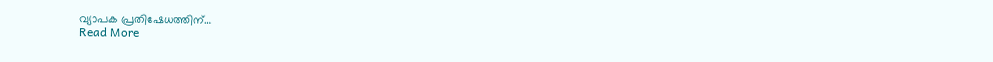വ്യാപക പ്രതിഷേധത്തിന്…
Read More